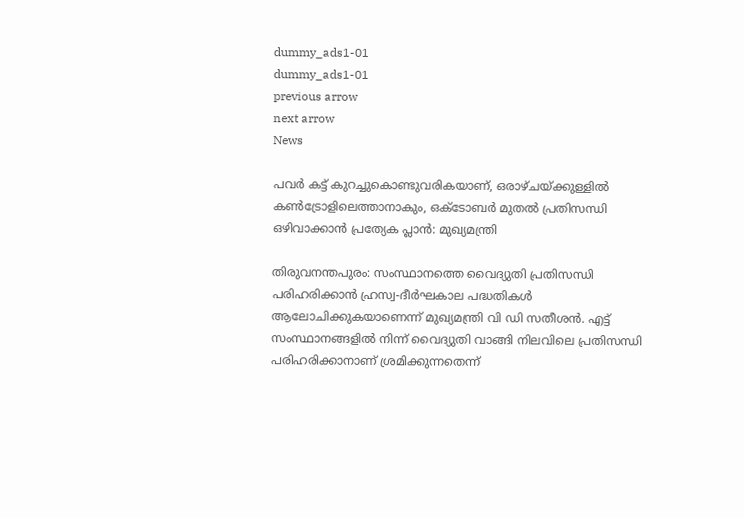dummy_ads1-01
dummy_ads1-01
previous arrow
next arrow
News

പവര്‍ കട്ട് കുറച്ചുകൊണ്ടുവരികയാണ്, ഒരാഴ്ചയ്ക്കുള്ളില്‍ കണ്‍ട്രോളിലെത്താനാകും, ഒക്ടോബര്‍ മുതല്‍ പ്രതിസന്ധി ഒഴിവാക്കാന്‍ പ്രത്യേക പ്ലാന്‍: മുഖ്യമന്ത്രി

തിരുവനന്തപുരം: സംസ്ഥാനത്തെ വൈദ്യുതി പ്രതിസന്ധി പരിഹരിക്കാന്‍ ഹ്രസ്വ-ദീര്‍ഘകാല പദ്ധതികള്‍ ആലോചിക്കുകയാണെന്ന് മുഖ്യമന്ത്രി വി ഡി സതീശന്‍. എട്ട് സംസ്ഥാനങ്ങളില്‍ നിന്ന് വൈദ്യുതി വാങ്ങി നിലവിലെ പ്രതിസന്ധി പരിഹരിക്കാനാണ് ശ്രമിക്കുന്നതെന്ന്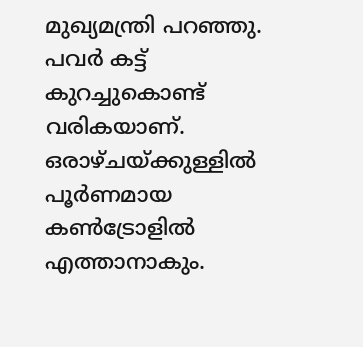മുഖ്യമന്ത്രി പറഞ്ഞു. പവര്‍ കട്ട് കുറച്ചുകൊണ്ട് വരികയാണ്. ഒരാഴ്ചയ്ക്കുള്ളില്‍ പൂര്‍ണമായ കണ്‍ട്രോളില്‍ എത്താനാകും.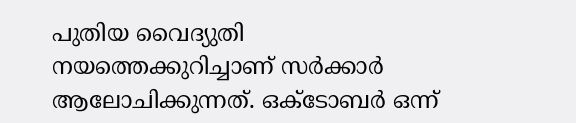പുതിയ വൈദ്യുതി നയത്തെക്കുറിച്ചാണ് സര്‍ക്കാര്‍ ആലോചിക്കുന്നത്. ഒക്ടോബര്‍ ഒന്ന്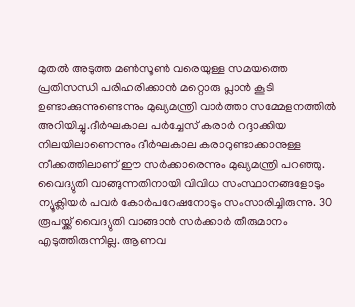മുതല്‍ അടുത്ത മണ്‍സൂണ്‍ വരെയുള്ള സമയത്തെ പ്രതിസന്ധി പരിഹരിക്കാന്‍ മറ്റൊരു പ്ലാന്‍ കൂടി ഉണ്ടാക്കുന്നുണ്ടെന്നും മുഖ്യമന്ത്രി വാര്‍ത്താ സമ്മേളനത്തില്‍ അറിയിച്ചു.ദീര്‍ഘകാല പര്‍ച്ചേസ് കരാര്‍ റദ്ദാക്കിയ നിലയിലാണെന്നും ദീര്‍ഘകാല കരാറുണ്ടാക്കാനുള്ള നീക്കത്തിലാണ് ഈ സര്‍ക്കാരെന്നും മുഖ്യമന്ത്രി പറഞ്ഞു. വൈദ്യുതി വാങ്ങുന്നതിനായി വിവിധ സംസ്ഥാനങ്ങളോടും ന്യൂക്ലിയര്‍ പവര്‍ കോര്‍പറേഷനോടും സംസാരിച്ചിരുന്നു. 30 രൂപയ്ക്ക് വൈദ്യുതി വാങ്ങാന്‍ സര്‍ക്കാര്‍ തീരുമാനം എടുത്തിരുന്നില്ല. ആണവ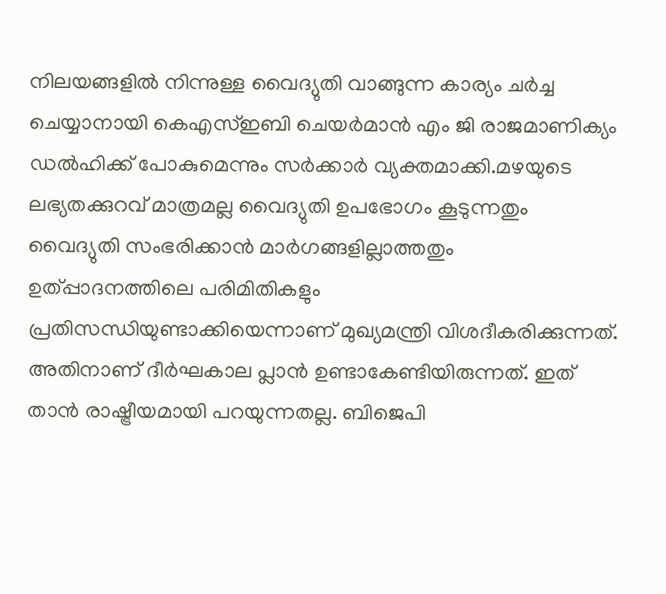നിലയങ്ങളില്‍ നിന്നുള്ള വൈദ്യുതി വാങ്ങുന്ന കാര്യം ചര്‍ച്ച ചെയ്യാനായി കെഎസ്ഇബി ചെയര്‍മാന്‍ എം ജി രാജമാണിക്യം ഡല്‍ഹിക്ക് പോകുമെന്നും സര്‍ക്കാര്‍ വ്യക്തമാക്കി.മഴയുടെ ലഭ്യതക്കുറവ് മാത്രമല്ല വൈദ്യുതി ഉപഭോഗം കൂടുന്നതും വൈദ്യുതി സംഭരിക്കാന്‍ മാര്‍ഗങ്ങളില്ലാത്തതും ഉത്പ്പാദനത്തിലെ പരിമിതികളും പ്രതിസന്ധിയുണ്ടാക്കിയെന്നാണ് മുഖ്യമന്ത്രി വിശദീകരിക്കുന്നത്. അതിനാണ് ദീര്‍ഘകാല പ്ലാന്‍ ഉണ്ടാകേണ്ടിയിരുന്നത്. ഇത് താന്‍ രാഷ്ട്രീയമായി പറയുന്നതല്ല. ബിജെപി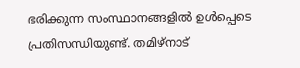ഭരിക്കുന്ന സംസ്ഥാനങ്ങളില്‍ ഉള്‍പ്പെടെ പ്രതിസന്ധിയുണ്ട്. തമിഴ്‌നാട്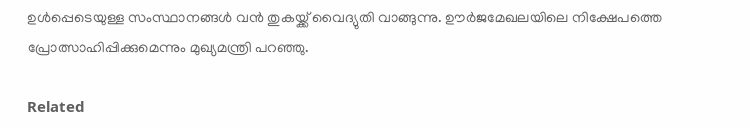ഉള്‍പ്പെടെയുള്ള സംസ്ഥാനങ്ങള്‍ വന്‍ തുകയ്ക്ക് വൈദ്യുതി വാങ്ങുന്നു. ഊര്‍ജമേഖലയിലെ നിക്ഷേപത്തെ പ്രോത്സാഹിപ്പിക്കുമെന്നും മുഖ്യമന്ത്രി പറഞ്ഞു.

Related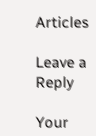Articles

Leave a Reply

Your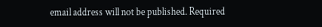email address will not be published. Required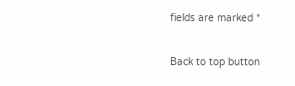fields are marked *

Back to top button